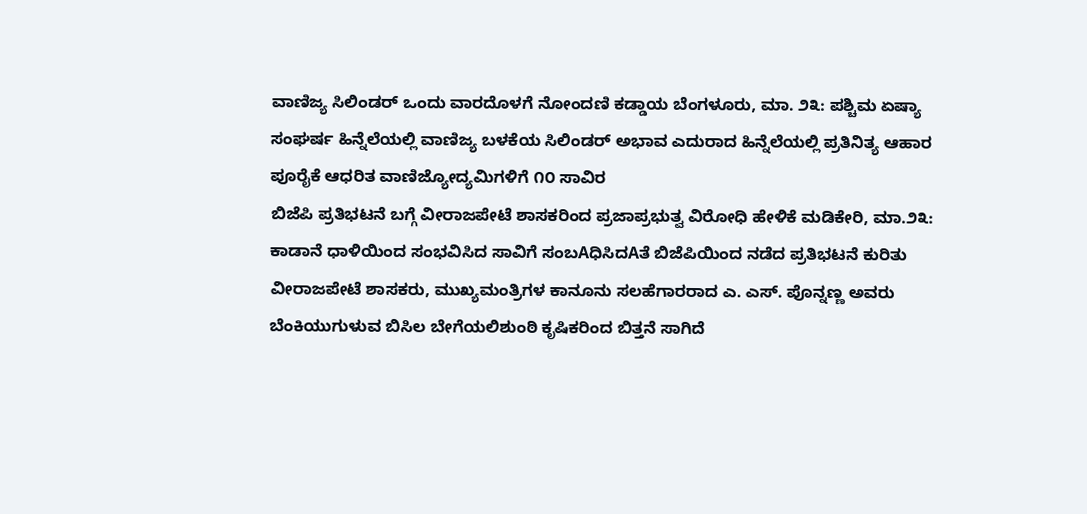ವಾಣಿಜ್ಯ ಸಿಲಿಂಡರ್ ಒಂದು ವಾರದೊಳಗೆ ನೋಂದಣಿ ಕಡ್ಡಾಯ ಬೆಂಗಳೂರು, ಮಾ. ೨೩: ಪಶ್ಚಿಮ ಏಷ್ಯಾ ಸಂಘರ್ಷ ಹಿನ್ನೆಲೆಯಲ್ಲಿ ವಾಣಿಜ್ಯ ಬಳಕೆಯ ಸಿಲಿಂಡರ್ ಅಭಾವ ಎದುರಾದ ಹಿನ್ನೆಲೆಯಲ್ಲಿ ಪ್ರತಿನಿತ್ಯ ಆಹಾರ ಪೂರೈಕೆ ಆಧರಿತ ವಾಣಿಜ್ಯೋದ್ಯಮಿಗಳಿಗೆ ೧೦ ಸಾವಿರ
ಬಿಜೆಪಿ ಪ್ರತಿಭಟನೆ ಬಗ್ಗೆ ವೀರಾಜಪೇಟೆ ಶಾಸಕರಿಂದ ಪ್ರಜಾಪ್ರಭುತ್ವ ವಿರೋಧಿ ಹೇಳಿಕೆ ಮಡಿಕೇರಿ, ಮಾ.೨೩: ಕಾಡಾನೆ ಧಾಳಿಯಿಂದ ಸಂಭವಿಸಿದ ಸಾವಿಗೆ ಸಂಬAಧಿಸಿದAತೆ ಬಿಜೆಪಿಯಿಂದ ನಡೆದ ಪ್ರತಿಭಟನೆ ಕುರಿತು ವೀರಾಜಪೇಟೆ ಶಾಸಕರು, ಮುಖ್ಯಮಂತ್ರಿಗಳ ಕಾನೂನು ಸಲಹೆಗಾರರಾದ ಎ. ಎಸ್. ಪೊನ್ನಣ್ಣ ಅವರು
ಬೆಂಕಿಯುಗುಳುವ ಬಿಸಿಲ ಬೇಗೆಯಲಿಶುಂಠಿ ಕೃಷಿಕರಿಂದ ಬಿತ್ತನೆ ಸಾಗಿದೆ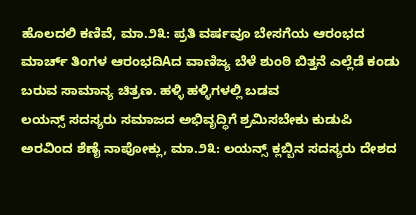ಹೊಲದಲಿ ಕಣಿವೆ, ಮಾ.೨೩: ಪ್ರತಿ ವರ್ಷವೂ ಬೇಸಗೆಯ ಆರಂಭದ ಮಾರ್ಚ್ ತಿಂಗಳ ಆರಂಭದಿAದ ವಾಣಿಜ್ಯ ಬೆಳೆ ಶುಂಠಿ ಬಿತ್ತನೆ ಎಲ್ಲೆಡೆ ಕಂಡು ಬರುವ ಸಾಮಾನ್ಯ ಚಿತ್ರಣ. ಹಳ್ಳಿ ಹಳ್ಳಿಗಳಲ್ಲಿ ಬಡವ
ಲಯನ್ಸ್ ಸದಸ್ಯರು ಸಮಾಜದ ಅಭಿವೃದ್ಧಿಗೆ ಶ್ರಮಿಸಬೇಕು ಕುಡುಪಿ ಅರವಿಂದ ಶೆಣೈ ನಾಪೋಕ್ಲು, ಮಾ.೨೩: ಲಯನ್ಸ್ ಕ್ಲಬ್ಬಿನ ಸದಸ್ಯರು ದೇಶದ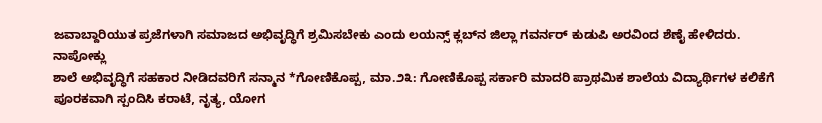ಜವಾಬ್ದಾರಿಯುತ ಪ್ರಜೆಗಳಾಗಿ ಸಮಾಜದ ಅಭಿವೃದ್ಧಿಗೆ ಶ್ರಮಿಸಬೇಕು ಎಂದು ಲಯನ್ಸ್ ಕ್ಲಬ್‌ನ ಜಿಲ್ಲಾ ಗವರ್ನರ್ ಕುಡುಪಿ ಅರವಿಂದ ಶೆಣೈ ಹೇಳಿದರು. ನಾಪೋಕ್ಲು
ಶಾಲೆ ಅಭಿವೃದ್ಧಿಗೆ ಸಹಕಾರ ನೀಡಿದವರಿಗೆ ಸನ್ಮಾನ *ಗೋಣಿಕೊಪ್ಪ, ಮಾ.೨೩: ಗೋಣಿಕೊಪ್ಪ ಸರ್ಕಾರಿ ಮಾದರಿ ಪ್ರಾಥಮಿಕ ಶಾಲೆಯ ವಿದ್ಯಾರ್ಥಿಗಳ ಕಲಿಕೆಗೆ ಪೂರಕವಾಗಿ ಸ್ಪಂದಿಸಿ ಕರಾಟೆ, ನೃತ್ಯ, ಯೋಗ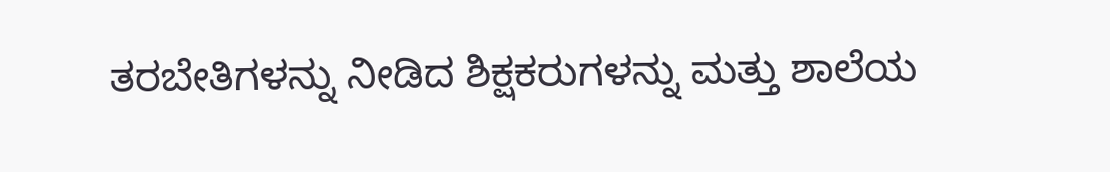ತರಬೇತಿಗಳನ್ನು ನೀಡಿದ ಶಿಕ್ಷಕರುಗಳನ್ನು ಮತ್ತು ಶಾಲೆಯ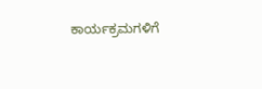ಕಾರ್ಯಕ್ರಮಗಳಿಗೆ